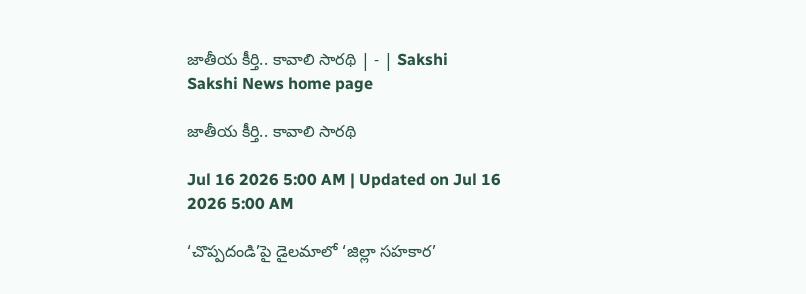జాతీయ కీర్తి.. కావాలి సారథి | - | Sakshi
Sakshi News home page

జాతీయ కీర్తి.. కావాలి సారథి

Jul 16 2026 5:00 AM | Updated on Jul 16 2026 5:00 AM

‘చొప్పదండి’పై డైలమాలో ‘జిల్లా సహకార’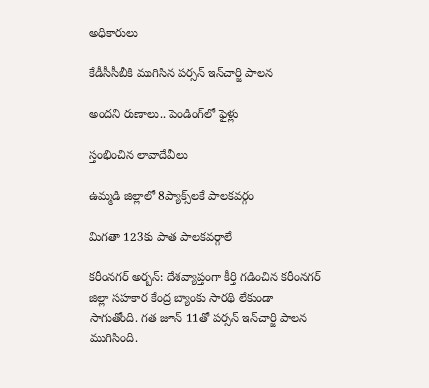అధికారులు

కేడీసీసీబీకి ముగిసిన పర్సన్‌ ఇన్‌చార్జి పాలన

అందని రుణాలు.. పెండింగ్‌లో ఫైళ్లు

స్తంభించిన లావాదేవీలు

ఉమ్మడి జిల్లాలో 8ప్యాక్స్‌లకే పాలకవర్గం

మిగతా 123కు పాత పాలకవర్గాలే

కరీంనగర్‌ అర్బన్‌: దేశవ్యాప్తంగా కీర్తి గడించిన కరీంనగర్‌ జిల్లా సహకార కేంద్ర బ్యాంకు సారథి లేకుండా సాగుతోంది. గత జూన్‌ 11తో పర్సన్‌ ఇన్‌చార్జి పాలన ముగిసింది.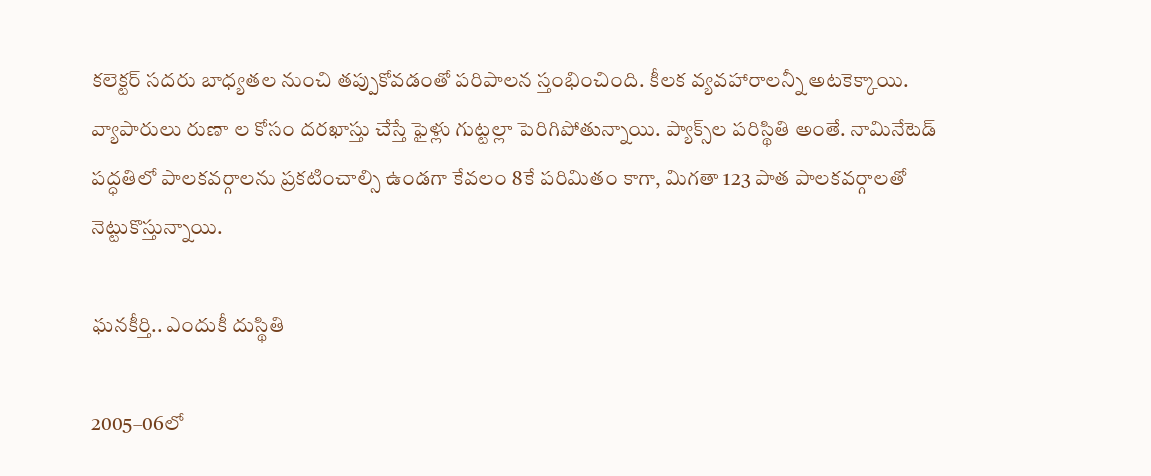కలెక్టర్‌ సదరు బాధ్యతల నుంచి తప్పుకోవడంతో పరిపాలన స్తంభించింది. కీలక వ్యవహారాలన్నీ అటకెక్కాయి. వ్యాపారులు రుణా ల కోసం దరఖాస్తు చేస్తే ఫైళ్లు గుట్టల్లా పెరిగిపోతున్నాయి. ప్యాక్స్‌ల పరిస్థితి అంతే. నామినేటెడ్‌ పద్ధతిలో పాలకవర్గాలను ప్రకటించాల్సి ఉండగా కేవలం 8కే పరిమితం కాగా, మిగతా 123 పాత పాలకవర్గాలతో నెట్టుకొస్తున్నాయి.

ఘనకీర్తి.. ఎందుకీ దుస్థితి

2005–06లో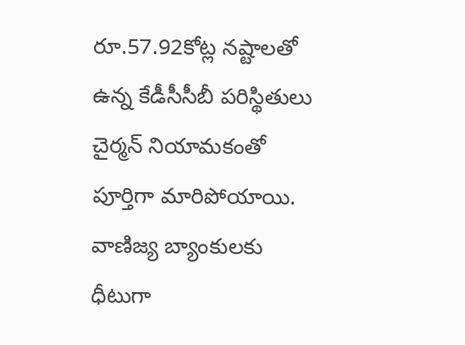రూ.57.92కోట్ల నష్టాలతో ఉన్న కేడీసీసీబీ పరిస్థితులు చైర్మన్‌ నియామకంతో పూర్తిగా మారిపోయాయి. వాణిజ్య బ్యాంకులకు ధీటుగా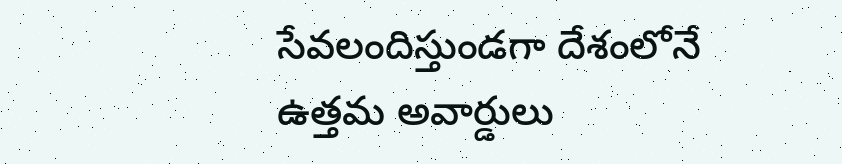సేవలందిస్తుండగా దేశంలోనే ఉత్తమ అవార్డులు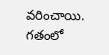వరించాయి. గతంలో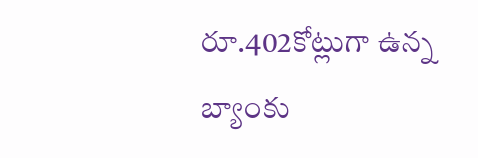రూ.402కోట్లుగా ఉన్న బ్యాంకు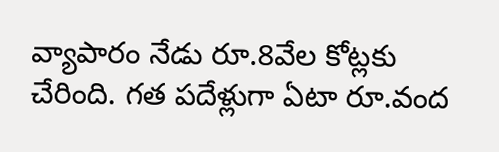వ్యాపారం నేడు రూ.8వేల కోట్లకు చేరింది. గత పదేళ్లుగా ఏటా రూ.వంద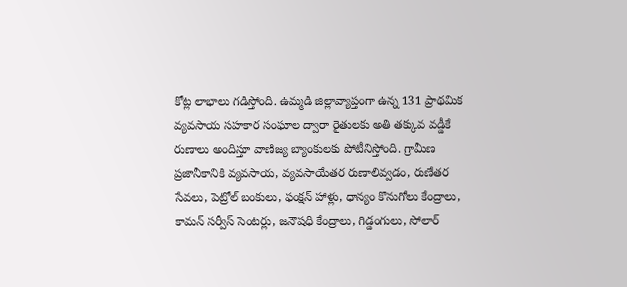కోట్ల లాభాలు గడిస్తోంది. ఉమ్మడి జిల్లావ్యాప్తంగా ఉన్న 131 ప్రాథమిక వ్యవసాయ సహకార సంఘాల ద్వారా రైతులకు అతి తక్కువ వడ్డీకే రుణాలు అందిస్తూ వాణిజ్య బ్యాంకులకు పోటీనిస్తోంది. గ్రామీణ ప్రజానీకానికి వ్యవసాయ, వ్యవసాయేతర రుణాలివ్వడం, రుణేతర సేవలు, పెట్రోల్‌ బంకులు, ఫంక్షన్‌ హాళ్లు, ధాన్యం కొనుగోలు కేంద్రాలు, కామన్‌ సర్వీస్‌ సెంటర్లు, జనౌషధి కేంద్రాలు, గిడ్డంగులు, సోలార్‌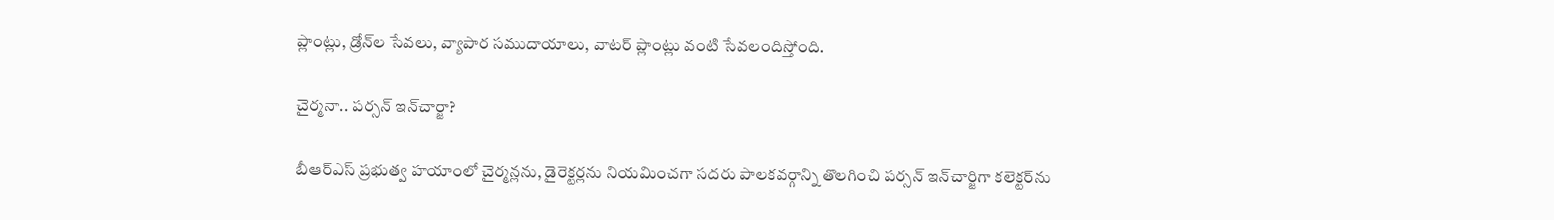ప్లాంట్లు, డ్రోన్‌ల సేవలు, వ్యాపార సముదాయాలు, వాటర్‌ ప్లాంట్లు వంటి సేవలందిస్తోంది.

చైర్మనా.. పర్సన్‌ ఇన్‌చార్జా?

బీఆర్‌ఎస్‌ ప్రభుత్వ హయాంలో చైర్మన్లను, డైరెక్టర్లను నియమించగా సదరు పాలకవర్గాన్ని తొలగించి పర్సన్‌ ఇన్‌చార్జిగా కలెక్టర్‌ను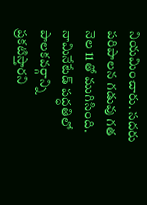నియమించారు. సదరు పరిపాలన గడువు గత నెల 11తో ముగిసింది. నామినేటేడ్‌ పద్ధతిలో పాలకవర్గాన్ని ప్రకటిస్తారని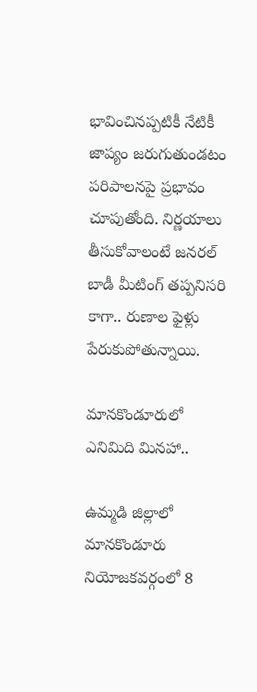భావించినప్పటికీ నేటికీ జాప్యం జరుగుతుండటం పరిపాలనపై ప్రభావం చూపుతోంది. నిర్ణయాలు తీసుకోవాలంటే జనరల్‌ బాడీ మీటింగ్‌ తప్పనిసరి కాగా.. రుణాల ఫైళ్లు పేరుకుపోతున్నాయి.

మానకొండూరులో ఎనిమిది మినహా..

ఉమ్మడి జిల్లాలో మానకొండూరు నియోజకవర్గంలో 8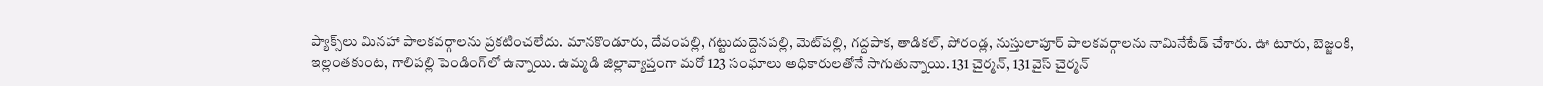ప్యాక్స్‌లు మినహా పాలకవర్గాలను ప్రకటించలేదు. మానకొండూరు, దేవంపల్లి, గట్టుదుద్దెనపల్లి, మెట్‌పల్లి, గద్దపాక, తాడికల్‌, పోరండ్ల, నుస్తులాపూర్‌ పాలకవర్గాలను నామినేటేడ్‌ చేశారు. ఊ టూరు, బెజ్జంకి, ఇల్లంతకుంట, గాలిపల్లి పెండింగ్‌లో ఉన్నాయి. ఉమ్మడి జిల్లావ్యాప్తంగా మరో 123 సంఘాలు అధికారులతోనే సాగుతున్నాయి. 131 చైర్మన్‌, 131 వైస్‌ చైర్మన్‌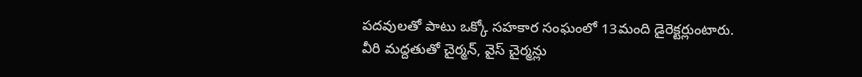పదవులతో పాటు ఒక్కో సహకార సంఘంలో 13మంది డైరెక్టర్లుంటారు. వీరి మద్దతుతో చైర్మన్‌, వైస్‌ చైర్మన్లు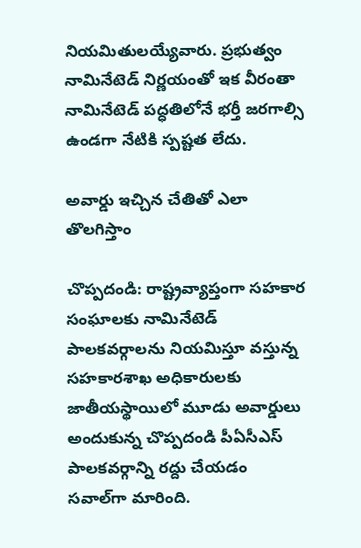నియమితులయ్యేవారు. ప్రభుత్వం నామినేటెడ్‌ నిర్ణయంతో ఇక వీరంతా నామినేటెడ్‌ పద్ధతిలోనే భర్తీ జరగాల్సి ఉండగా నేటికి స్పష్టత లేదు.

అవార్డు ఇచ్చిన చేతితో ఎలా తొలగిస్తాం

చొప్పదండి: రాష్ట్రవ్యాప్తంగా సహకార సంఘాలకు నామినేటెడ్‌ పాలకవర్గాలను నియమిస్తూ వస్తున్న సహకారశాఖ అధికారులకు జాతీయస్థాయిలో మూడు అవార్డులు అందుకున్న చొప్పదండి పీఏసీఎస్‌ పాలకవర్గాన్ని రద్దు చేయడం సవాల్‌గా మారింది.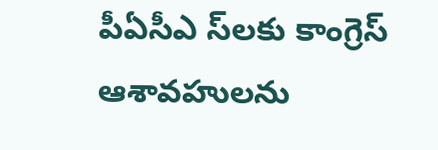పీఏసీఎ స్‌లకు కాంగ్రెస్‌ ఆశావహులను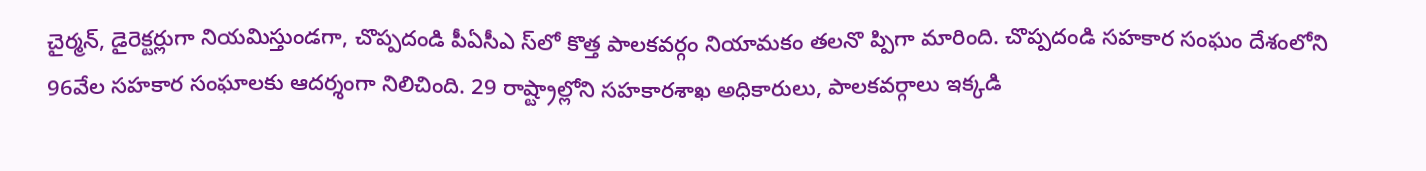చైర్మన్‌, డైరెక్టర్లుగా నియమిస్తుండగా, చొప్పదండి పీఏసీఎ స్‌లో కొత్త పాలకవర్గం నియామకం తలనొ ప్పిగా మారింది. చొప్పదండి సహకార సంఘం దేశంలోని 96వేల సహకార సంఘాలకు ఆదర్శంగా నిలిచింది. 29 రాష్ట్రాల్లోని సహకారశాఖ అధికారులు, పాలకవర్గాలు ఇక్కడి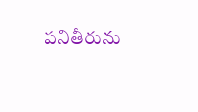పనితీరును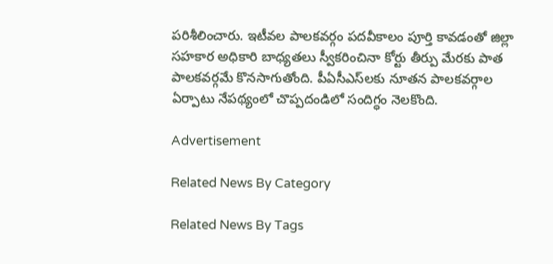పరిశీలించారు. ఇటీవల పాలకవర్గం పదవీకాలం పూర్తి కావడంతో జిల్లా సహకార అధికారి బాధ్యతలు స్వీకరించినా కోర్టు తీర్పు మేరకు పాత పాలకవర్గమే కొనసాగుతోంది. పీఏసీఎస్‌లకు నూతన పాలకవర్గాల ఏర్పాటు నేపథ్యంలో చొప్పదండిలో సందిగ్ధం నెలకొంది.

Advertisement

Related News By Category

Related News By Tags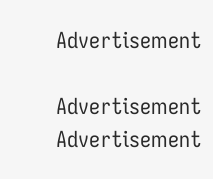Advertisement

Advertisement
Advertisement